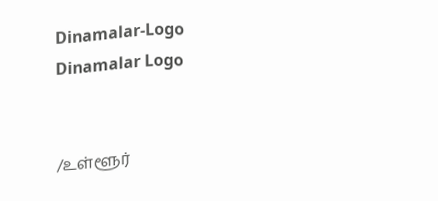Dinamalar-Logo
Dinamalar Logo


/உள்ளூர்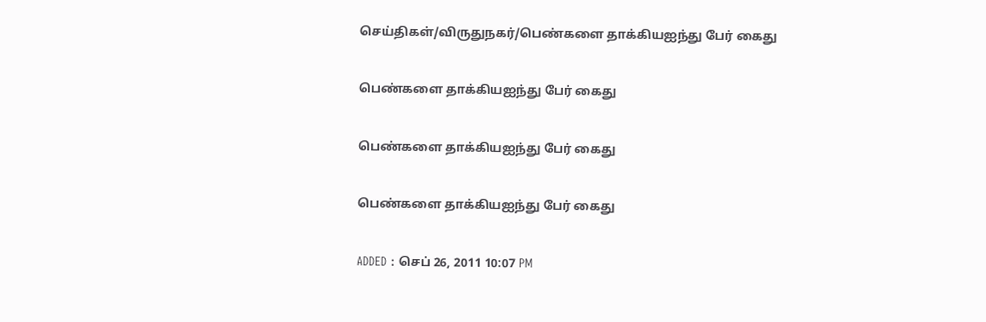செய்திகள்/விருதுநகர்/பெண்களை தாக்கியஐந்து பேர் கைது

பெண்களை தாக்கியஐந்து பேர் கைது

பெண்களை தாக்கியஐந்து பேர் கைது

பெண்களை தாக்கியஐந்து பேர் கைது

ADDED : செப் 26, 2011 10:07 PM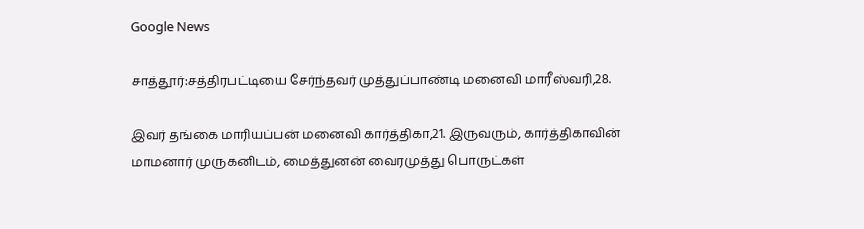Google News

சாத்தூர்:சத்திரபட்டியை சேர்ந்தவர் முத்துப்பாண்டி மனைவி மாரீஸ்வரி,28.

இவர் தங்கை மாரியப்பன் மனைவி கார்த்திகா,21. இருவரும், கார்த்திகாவின் மாமனார் முருகனிடம், மைத்துனன் வைரமுத்து பொருட்கள்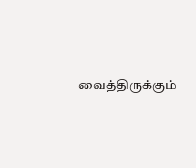வைத்திருக்கும்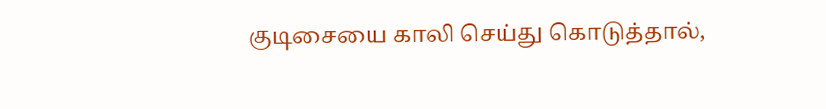குடிசையை காலி செய்து கொடுத்தால்,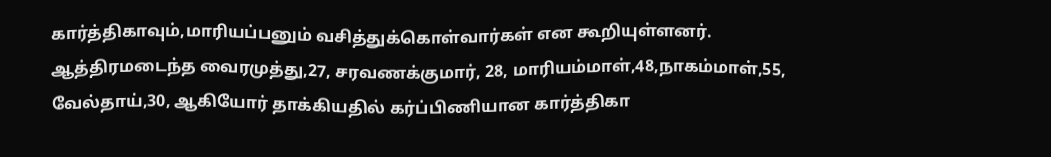கார்த்திகாவும்,மாரியப்பனும் வசித்துக்கொள்வார்கள் என கூறியுள்ளனர். ஆத்திரமடைந்த வைரமுத்து,27, சரவணக்குமார், 28, மாரியம்மாள்,48,நாகம்மாள்,55, வேல்தாய்,30, ஆகியோர் தாக்கியதில் கர்ப்பிணியான கார்த்திகா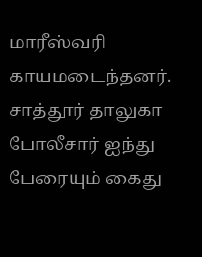மாரீஸ்வரி காயமடைந்தனர். சாத்தூர் தாலுகா போலீசார் ஐந்து பேரையும் கைது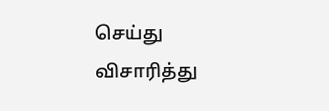செய்து விசாரித்து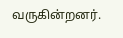வருகின்றனர்.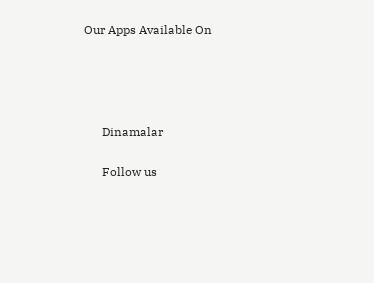Our Apps Available On




      Dinamalar

      Follow us